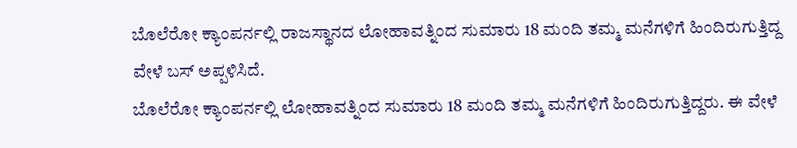ಬೊಲೆರೋ ಕ್ಯಾಂಪರ್ನಲ್ಲಿ ರಾಜಸ್ಥಾನದ ಲೋಹಾವತ್ನಿಂದ ಸುಮಾರು 18 ಮಂದಿ ತಮ್ಮ ಮನೆಗಳಿಗೆ ಹಿಂದಿರುಗುತ್ತಿದ್ದ ವೇಳೆ ಬಸ್ ಅಪ್ಪಳಿಸಿದೆ.
ಬೊಲೆರೋ ಕ್ಯಾಂಪರ್ನಲ್ಲಿ ಲೋಹಾವತ್ನಿಂದ ಸುಮಾರು 18 ಮಂದಿ ತಮ್ಮ ಮನೆಗಳಿಗೆ ಹಿಂದಿರುಗುತ್ತಿದ್ದರು. ಈ ವೇಳೆ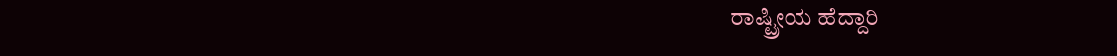ರಾಷ್ಟ್ರೀಯ ಹೆದ್ದಾರಿ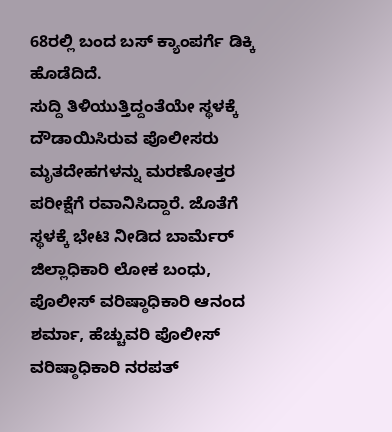68ರಲ್ಲಿ ಬಂದ ಬಸ್ ಕ್ಯಾಂಪರ್ಗೆ ಡಿಕ್ಕಿ ಹೊಡೆದಿದೆ.
ಸುದ್ದಿ ತಿಳಿಯುತ್ತಿದ್ದಂತೆಯೇ ಸ್ಥಳಕ್ಕೆ ದೌಡಾಯಿಸಿರುವ ಪೊಲೀಸರು ಮೃತದೇಹಗಳನ್ನು ಮರಣೋತ್ತರ ಪರೀಕ್ಷೆಗೆ ರವಾನಿಸಿದ್ದಾರೆ. ಜೊತೆಗೆ ಸ್ಥಳಕ್ಕೆ ಭೇಟಿ ನೀಡಿದ ಬಾರ್ಮೆರ್ ಜಿಲ್ಲಾಧಿಕಾರಿ ಲೋಕ ಬಂಧು, ಪೊಲೀಸ್ ವರಿಷ್ಠಾಧಿಕಾರಿ ಆನಂದ ಶರ್ಮಾ, ಹೆಚ್ಚುವರಿ ಪೊಲೀಸ್ ವರಿಷ್ಠಾಧಿಕಾರಿ ನರಪತ್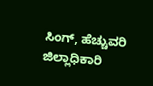ಸಿಂಗ್, ಹೆಚ್ಚುವರಿ ಜಿಲ್ಲಾಧಿಕಾರಿ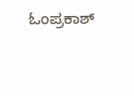ಓಂಪ್ರಕಾಶ್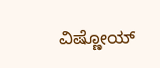ವಿಷ್ಣೋಯ್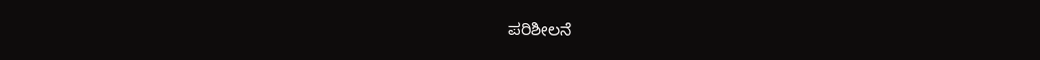ಪರಿಶೀಲನೆ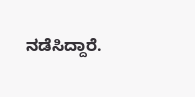ನಡೆಸಿದ್ದಾರೆ.